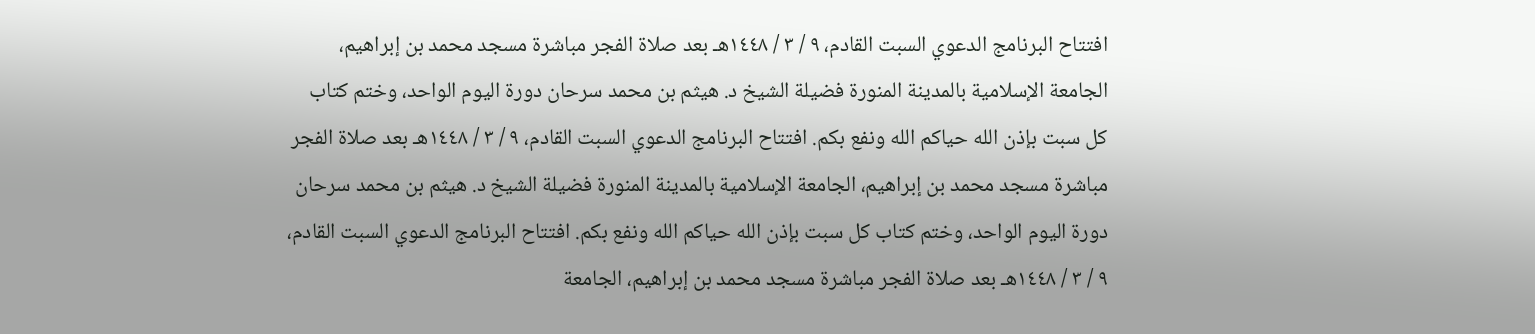افتتاح البرنامج الدعوي السبت القادم، ٩ / ٣ / ١٤٤٨هـ بعد صلاة الفجر مباشرة مسجد محمد بن إبراهيم، الجامعة الإسلامية بالمدينة المنورة فضيلة الشيخ د. هيثم بن محمد سرحان دورة اليوم الواحد، وختم كتاب كل سبت بإذن الله حياكم الله ونفع بكم. افتتاح البرنامج الدعوي السبت القادم، ٩ / ٣ / ١٤٤٨هـ بعد صلاة الفجر مباشرة مسجد محمد بن إبراهيم، الجامعة الإسلامية بالمدينة المنورة فضيلة الشيخ د. هيثم بن محمد سرحان دورة اليوم الواحد، وختم كتاب كل سبت بإذن الله حياكم الله ونفع بكم. افتتاح البرنامج الدعوي السبت القادم، ٩ / ٣ / ١٤٤٨هـ بعد صلاة الفجر مباشرة مسجد محمد بن إبراهيم، الجامعة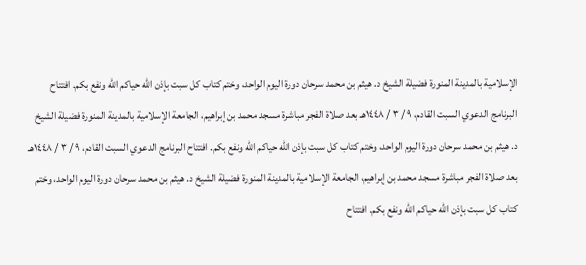الإسلامية بالمدينة المنورة فضيلة الشيخ د. هيثم بن محمد سرحان دورة اليوم الواحد، وختم كتاب كل سبت بإذن الله حياكم الله ونفع بكم. افتتاح البرنامج الدعوي السبت القادم، ٩ / ٣ / ١٤٤٨هـ بعد صلاة الفجر مباشرة مسجد محمد بن إبراهيم، الجامعة الإسلامية بالمدينة المنورة فضيلة الشيخ د. هيثم بن محمد سرحان دورة اليوم الواحد، وختم كتاب كل سبت بإذن الله حياكم الله ونفع بكم. افتتاح البرنامج الدعوي السبت القادم، ٩ / ٣ / ١٤٤٨هـ بعد صلاة الفجر مباشرة مسجد محمد بن إبراهيم، الجامعة الإسلامية بالمدينة المنورة فضيلة الشيخ د. هيثم بن محمد سرحان دورة اليوم الواحد، وختم كتاب كل سبت بإذن الله حياكم الله ونفع بكم. افتتاح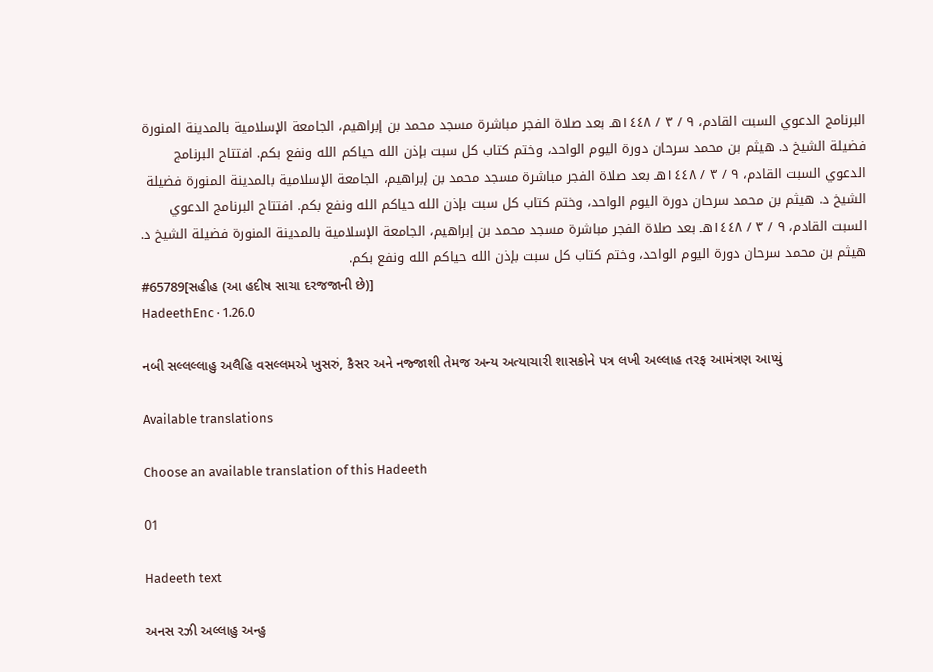البرنامج الدعوي السبت القادم، ٩ / ٣ / ١٤٤٨هـ بعد صلاة الفجر مباشرة مسجد محمد بن إبراهيم، الجامعة الإسلامية بالمدينة المنورة فضيلة الشيخ د. هيثم بن محمد سرحان دورة اليوم الواحد، وختم كتاب كل سبت بإذن الله حياكم الله ونفع بكم. افتتاح البرنامج الدعوي السبت القادم، ٩ / ٣ / ١٤٤٨هـ بعد صلاة الفجر مباشرة مسجد محمد بن إبراهيم، الجامعة الإسلامية بالمدينة المنورة فضيلة الشيخ د. هيثم بن محمد سرحان دورة اليوم الواحد، وختم كتاب كل سبت بإذن الله حياكم الله ونفع بكم. افتتاح البرنامج الدعوي السبت القادم، ٩ / ٣ / ١٤٤٨هـ بعد صلاة الفجر مباشرة مسجد محمد بن إبراهيم، الجامعة الإسلامية بالمدينة المنورة فضيلة الشيخ د. هيثم بن محمد سرحان دورة اليوم الواحد، وختم كتاب كل سبت بإذن الله حياكم الله ونفع بكم.
#65789[સહીહ (આ હદીષ સાચા દરજજાની છે)]
HadeethEnc · 1.26.0

નબી સલ્લલ્લાહુ અલૈહિ વસલ્લમએ ખુસરું, કૈસર અને નજ્જાશી તેમજ અન્ય અત્યાચારી શાસકોને પત્ર લખી અલ્લાહ તરફ આમંત્રણ આપ્યું

Available translations

Choose an available translation of this Hadeeth

01

Hadeeth text

અનસ રઝી અલ્લાહુ અન્હુ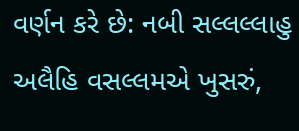વર્ણન કરે છે: નબી સલ્લલ્લાહુ અલૈહિ વસલ્લમએ ખુસરું,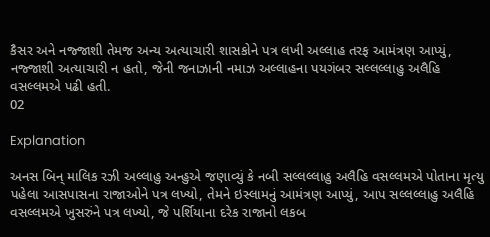કૈસર અને નજ્જાશી તેમજ અન્ય અત્યાચારી શાસકોને પત્ર લખી અલ્લાહ તરફ આમંત્રણ આપ્યું, નજ્જાશી અત્યાચારી ન હતો, જેની જનાઝાની નમાઝ અલ્લાહના પયગંબર સલ્લલ્લાહુ અલૈહિ વસલ્લમએ પઢી હતી.
02

Explanation

અનસ બિન્ માલિક રઝી અલ્લાહુ અન્હુએ જણાવ્યું કે નબી સલ્લલ્લાહુ અલૈહિ વસલ્લમએ પોતાના મૃત્યુ પહેલા આસપાસના રાજાઓને પત્ર લખ્યો, તેમને ઇસ્લામનું આમંત્રણ આપ્યું, આપ સલ્લલ્લાહુ અલૈહિ વસલ્લમએ ખુસરુંને પત્ર લખ્યો, જે પર્શિયાના દરેક રાજાનો લકબ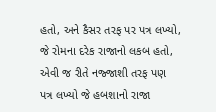હતો, અને કૈસર તરફ પર પત્ર લખ્યો, જે રોમના દરેક રાજાનો લકબ હતો, એવી જ રીતે નજ્જાશી તરફ પણ પત્ર લખ્યો જે હબશાનો રાજા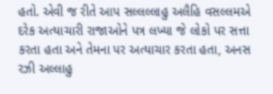હતો. એવી જ રીતે આપ સલ્લલ્લાહુ અલૈહિ વસલ્લમએ દરેક અત્યાચારી રાજાઓને પત્ર લખ્યા જે લોકો પર સત્તા કરતા હતા અને તેમના પર અત્યાચાર કરતા હતા, અનસ રઝી અલ્લાહુ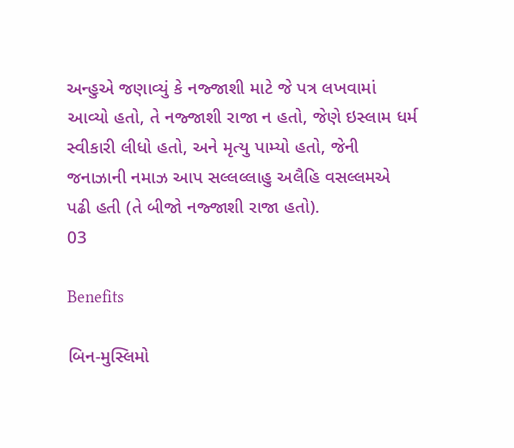અન્હુએ જણાવ્યું કે નજ્જાશી માટે જે પત્ર લખવામાં આવ્યો હતો, તે નજ્જાશી રાજા ન હતો, જેણે ઇસ્લામ ધર્મ સ્વીકારી લીધો હતો, અને મૃત્યુ પામ્યો હતો, જેની જનાઝાની નમાઝ આપ સલ્લલ્લાહુ અલૈહિ વસલ્લમએ પઢી હતી (તે બીજો નજ્જાશી રાજા હતો).
03

Benefits

બિન-મુસ્લિમો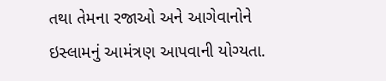તથા તેમના રજાઓ અને આગેવાનોને ઇસ્લામનું આમંત્રણ આપવાની યોગ્યતા.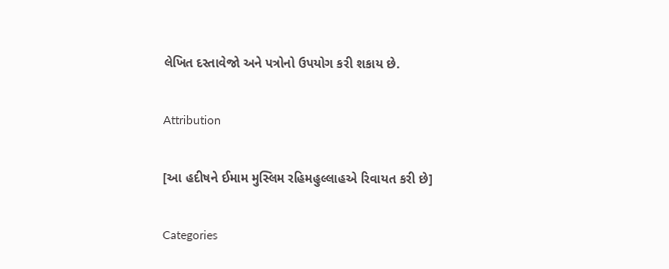લેખિત દસ્તાવેજો અને પત્રોનો ઉપયોગ કરી શકાય છે.

Attribution

[આ હદીષને ઈમામ મુસ્લિમ રહિમહુલ્લાહએ રિવાયત કરી છે]

Categories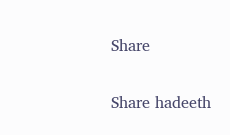Share

Share hadeeth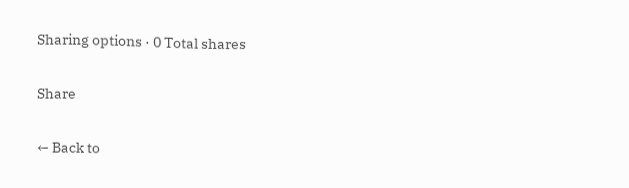Sharing options · 0 Total shares

Share

← Back to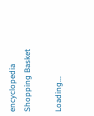encyclopedia
Shopping Basket

Loading...